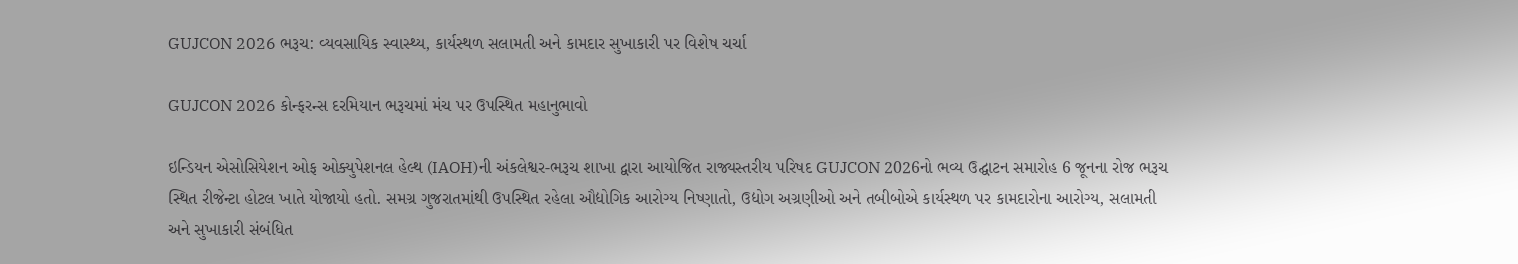GUJCON 2026 ભરૂચ: વ્યવસાયિક સ્વાસ્થ્ય, કાર્યસ્થળ સલામતી અને કામદાર સુખાકારી પર વિશેષ ચર્ચા

GUJCON 2026 કોન્ફરન્સ દરમિયાન ભરૂચમાં મંચ પર ઉપસ્થિત મહાનુભાવો

ઇન્ડિયન એસોસિયેશન ઓફ ઓક્યુપેશનલ હેલ્થ (IAOH)ની અંકલેશ્વર-ભરૂચ શાખા દ્વારા આયોજિત રાજ્યસ્તરીય પરિષદ GUJCON 2026નો ભવ્ય ઉદ્ઘાટન સમારોહ 6 જૂનના રોજ ભરૂચ સ્થિત રીજેન્ટા હોટલ ખાતે યોજાયો હતો. સમગ્ર ગુજરાતમાંથી ઉપસ્થિત રહેલા ઔદ્યોગિક આરોગ્ય નિષ્ણાતો, ઉદ્યોગ અગ્રણીઓ અને તબીબોએ કાર્યસ્થળ પર કામદારોના આરોગ્ય, સલામતી અને સુખાકારી સંબંધિત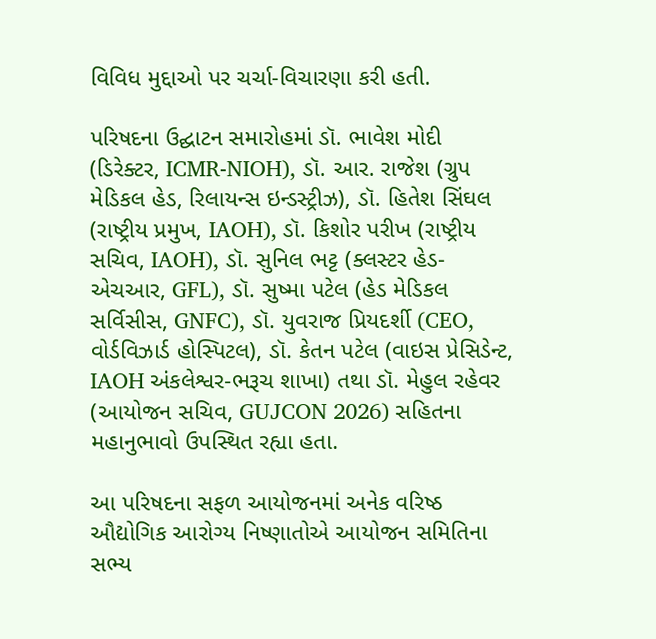વિવિધ મુદ્દાઓ પર ચર્ચા-વિચારણા કરી હતી.

પરિષદના ઉદ્ઘાટન સમારોહમાં ડૉ. ભાવેશ મોદી (ડિરેક્ટર, ICMR-NIOH), ડૉ. આર. રાજેશ (ગ્રુપ મેડિકલ હેડ, રિલાયન્સ ઇન્ડસ્ટ્રીઝ), ડૉ. હિતેશ સિંઘલ (રાષ્ટ્રીય પ્રમુખ, IAOH), ડૉ. કિશોર પરીખ (રાષ્ટ્રીય સચિવ, IAOH), ડૉ. સુનિલ ભટ્ટ (ક્લસ્ટર હેડ-એચઆર, GFL), ડૉ. સુષ્મા પટેલ (હેડ મેડિકલ સર્વિસીસ, GNFC), ડૉ. યુવરાજ પ્રિયદર્શી (CEO, વોર્ડવિઝાર્ડ હોસ્પિટલ), ડૉ. કેતન પટેલ (વાઇસ પ્રેસિડેન્ટ, IAOH અંકલેશ્વર-ભરૂચ શાખા) તથા ડૉ. મેહુલ રહેવર (આયોજન સચિવ, GUJCON 2026) સહિતના મહાનુભાવો ઉપસ્થિત રહ્યા હતા.

આ પરિષદના સફળ આયોજનમાં અનેક વરિષ્ઠ ઔદ્યોગિક આરોગ્ય નિષ્ણાતોએ આયોજન સમિતિના સભ્ય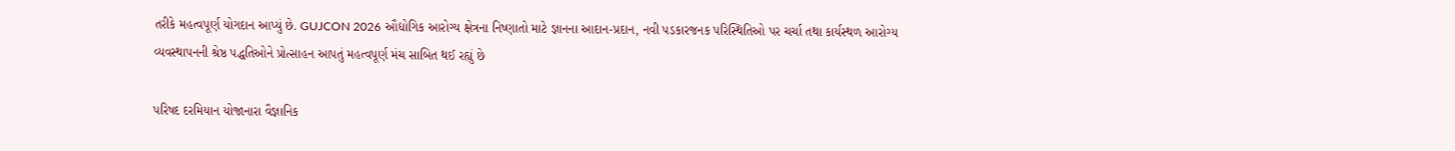તરીકે મહત્વપૂર્ણ યોગદાન આપ્યું છે. GUJCON 2026 ઔદ્યોગિક આરોગ્ય ક્ષેત્રના નિષ્ણાતો માટે જ્ઞાનના આદાન-પ્રદાન, નવી પડકારજનક પરિસ્થિતિઓ પર ચર્ચા તથા કાર્યસ્થળ આરોગ્ય વ્યવસ્થાપનની શ્રેષ્ઠ પદ્ધતિઓને પ્રોત્સાહન આપતું મહત્વપૂર્ણ મંચ સાબિત થઈ રહ્યું છે

પરિષદ દરમિયાન યોજાનારા વૈજ્ઞાનિક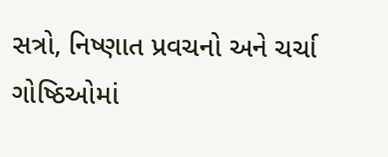સત્રો, નિષ્ણાત પ્રવચનો અને ચર્ચા ગોષ્ઠિઓમાં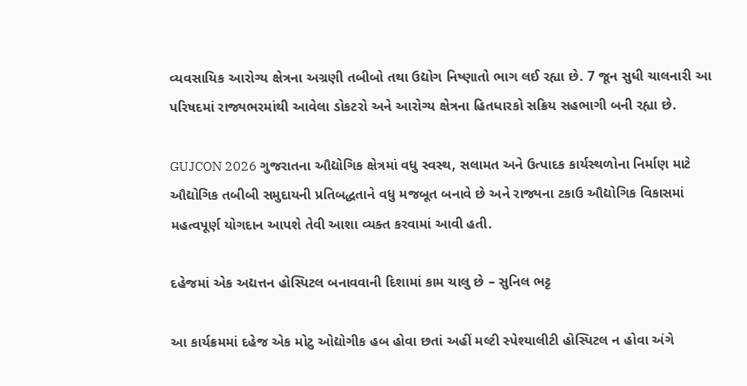વ્યવસાયિક આરોગ્ય ક્ષેત્રના અગ્રણી તબીબો તથા ઉદ્યોગ નિષ્ણાતો ભાગ લઈ રહ્યા છે. 7 જૂન સુધી ચાલનારી આ પરિષદમાં રાજ્યભરમાંથી આવેલા ડોકટરો અને આરોગ્ય ક્ષેત્રના હિતધારકો સક્રિય સહભાગી બની રહ્યા છે.

GUJCON 2026 ગુજરાતના ઔદ્યોગિક ક્ષેત્રમાં વધુ સ્વસ્થ, સલામત અને ઉત્પાદક કાર્યસ્થળોના નિર્માણ માટે ઔદ્યોગિક તબીબી સમુદાયની પ્રતિબદ્ધતાને વધુ મજબૂત બનાવે છે અને રાજ્યના ટકાઉ ઔદ્યોગિક વિકાસમાં મહત્વપૂર્ણ યોગદાન આપશે તેવી આશા વ્યક્ત કરવામાં આવી હતી.

દહેજમાં એક અદ્યત્તન હોસ્પિટલ બનાવવાની દિશામાં કામ ચાલુ છે – સુનિલ ભટ્ટ

આ કાર્યક્રમમાં દહેજ એક મોટુ ઓદ્યોગીક હબ હોવા છતાં અહીં મલ્ટી સ્પેશ્યાલીટી હોસ્પિટલ ન હોવા અંગે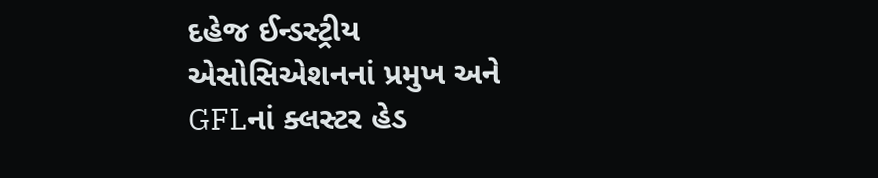દહેજ ઈન્ડસ્ટ્રીય એસોસિએશનનાં પ્રમુખ અને GFLનાં ક્લસ્ટર હેડ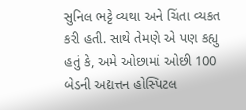સુનિલ ભટ્ટે વ્યથા અને ચિંતા વ્યકત કરી હતી. સાથે તેમણે એ પણ કહ્યુ હતું કે, અમે ઓછામાં ઓછી 100 બેડની અદ્યત્તન હોસ્પિટલ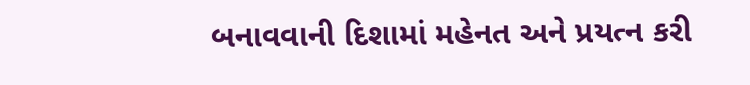બનાવવાની દિશામાં મહેનત અને પ્રયત્ન કરી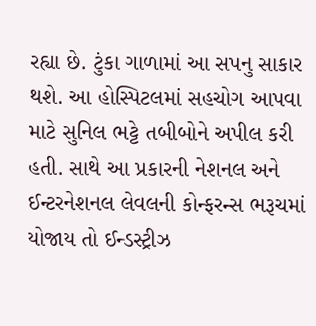રહ્યા છે. ટુંકા ગાળામાં આ સપનુ સાકાર થશે. આ હોસ્પિટલમાં સહચોગ આપવા માટે સુનિલ ભટ્ટે તબીબોને અપીલ કરી હતી. સાથે આ પ્રકારની નેશનલ અને ઈન્ટરનેશનલ લેવલની કોન્ફરન્સ ભરૂચમાં યોજાય તો ઈન્ડસ્ટ્રીઝ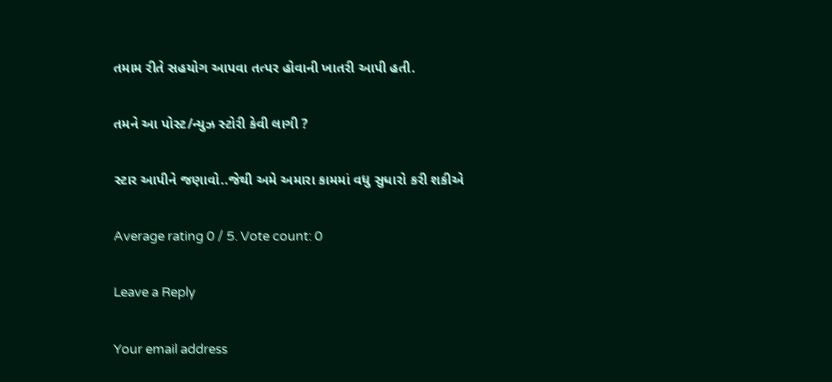તમામ રીતે સહયોગ આપવા તત્પર હોવાની ખાતરી આપી હતી.

તમને આ પોસ્ટ/ન્યુઝ સ્ટોરી કેવી લાગી ?

સ્ટાર આપીને જણાવો..જેથી અમે અમારા કામમાં વધુ સુધારો કરી શકીએ

Average rating 0 / 5. Vote count: 0

Leave a Reply

Your email address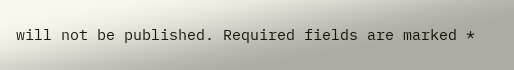will not be published. Required fields are marked *